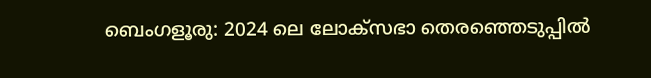ബെംഗളൂരു: 2024 ലെ ലോക്സഭാ തെരഞ്ഞെടുപ്പിൽ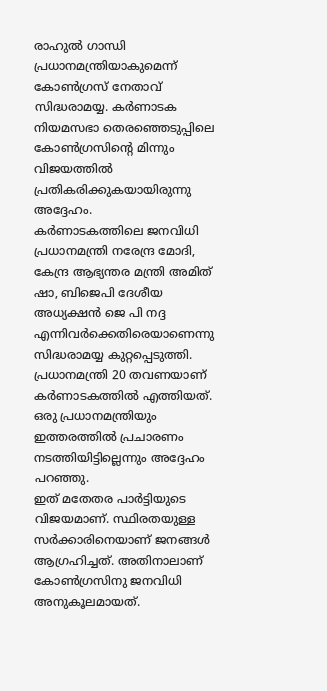രാഹുൽ ഗാന്ധി പ്രധാനമന്ത്രിയാകുമെന്ന് കോൺഗ്രസ് നേതാവ് സിദ്ധരാമയ്യ. കർണാടക നിയമസഭാ തെരഞ്ഞെടുപ്പിലെ കോൺഗ്രസിൻ്റെ മിന്നും വിജയത്തിൽ പ്രതികരിക്കുകയായിരുന്നു അദ്ദേഹം.
കർണാടകത്തിലെ ജനവിധി പ്രധാനമന്ത്രി നരേന്ദ്ര മോദി, കേന്ദ്ര ആഭ്യന്തര മന്ത്രി അമിത് ഷാ, ബിജെപി ദേശീയ അധ്യക്ഷൻ ജെ പി നദ്ദ എന്നിവർക്കെതിരെയാണെന്നു സിദ്ധരാമയ്യ കുറ്റപ്പെടുത്തി. പ്രധാനമന്ത്രി 20 തവണയാണ് കർണാടകത്തിൽ എത്തിയത്. ഒരു പ്രധാനമന്ത്രിയും ഇത്തരത്തിൽ പ്രചാരണം നടത്തിയിട്ടില്ലെന്നും അദ്ദേഹം പറഞ്ഞു.
ഇത് മതേതര പാർട്ടിയുടെ വിജയമാണ്. സ്ഥിരതയുള്ള സർക്കാരിനെയാണ് ജനങ്ങൾ ആഗ്രഹിച്ചത്. അതിനാലാണ് കോൺഗ്രസിനു ജനവിധി അനുകൂലമായത്.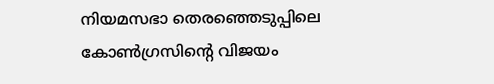നിയമസഭാ തെരഞ്ഞെടുപ്പിലെ കോൺഗ്രസിൻ്റെ വിജയം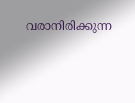വരാനിരിക്കുന്ന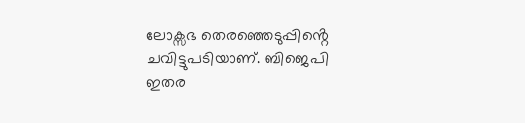ലോക്സഭ തെരഞ്ഞെടുപ്പിൻ്റെ ചവിട്ടുപടിയാണ്. ബിജെപി ഇതര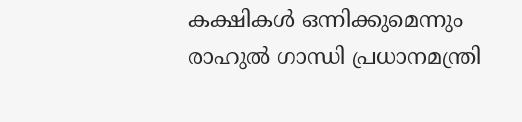കക്ഷികൾ ഒന്നിക്കുമെന്നും രാഹുൽ ഗാന്ധി പ്രധാനമന്ത്രി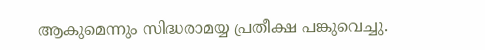ആകുമെന്നും സിദ്ധരാമയ്യ പ്രതീക്ഷ പങ്കുവെച്ചു.